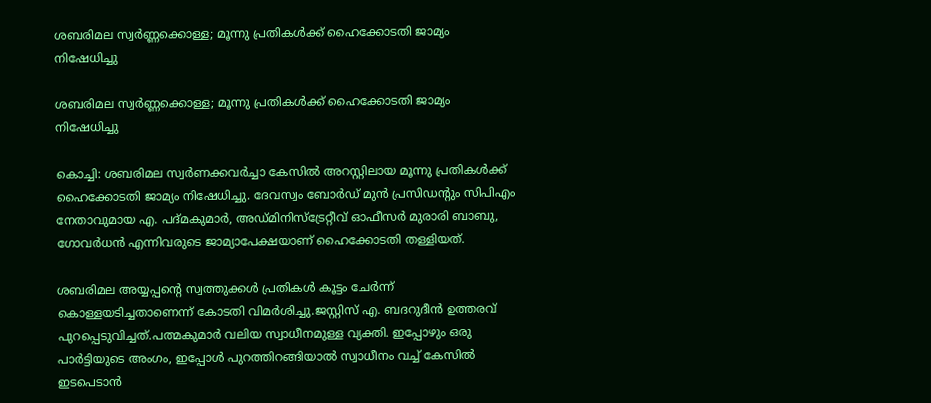ശബരിമല സ്വര്‍ണ്ണക്കൊള്ള; മൂന്നു പ്രതികള്‍ക്ക് ഹൈക്കോടതി ജാമ്യം നിഷേധിച്ചു

ശബരിമല സ്വര്‍ണ്ണക്കൊള്ള; മൂന്നു പ്രതികള്‍ക്ക് ഹൈക്കോടതി ജാമ്യം നിഷേധിച്ചു

കൊച്ചി: ശബരിമല സ്വര്‍ണക്കവര്‍ച്ചാ കേസില്‍ അറസ്റ്റിലായ മൂന്നു പ്രതികള്‍ക്ക് ഹൈക്കോടതി ജാമ്യം നിഷേധിച്ചു. ദേവസ്വം ബോര്‍ഡ് മുന്‍ പ്രസിഡന്റും സിപിഎം നേതാവുമായ എ. പദ്മകുമാര്‍, അഡ്മിനിസ്ട്രേറ്റീവ് ഓഫീസര്‍ മുരാരി ബാബു, ഗോവര്‍ധന്‍ എന്നിവരുടെ ജാമ്യാപേക്ഷയാണ് ഹൈക്കോടതി തള്ളിയത്.

ശബരിമല അയ്യപ്പന്റെ സ്വത്തുക്കള്‍ പ്രതികള്‍ കൂട്ടം ചേര്‍ന്ന് കൊള്ളയടിച്ചതാണെന്ന് കോടതി വിമര്‍ശിച്ചു.ജസ്റ്റിസ് എ. ബദറുദീന്‍ ഉത്തരവ് പുറപ്പെടുവിച്ചത്.പത്മകുമാര്‍ വലിയ സ്വാധീനമുള്ള വ്യക്തി. ഇപ്പോഴും ഒരു പാര്‍ട്ടിയുടെ അംഗം, ഇപ്പോള്‍ പുറത്തിറങ്ങിയാല്‍ സ്വാധീനം വച്ച് കേസില്‍ ഇടപെടാന്‍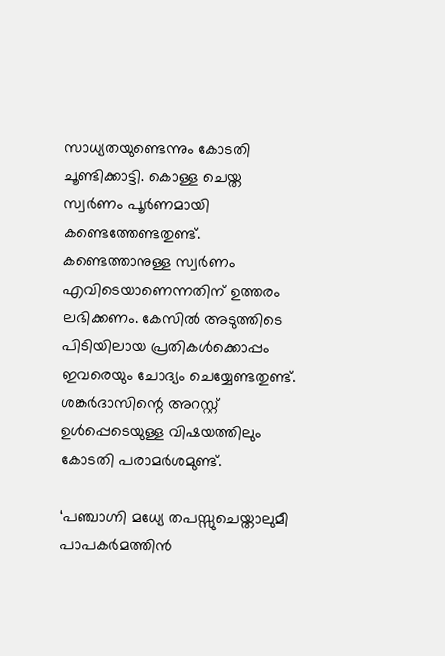സാധ്യതയുണ്ടെന്നും കോടതി ചൂണ്ടിക്കാട്ടി. കൊള്ള ചെയ്ത സ്വര്‍ണം പൂര്‍ണമായി കണ്ടെത്തേണ്ടതുണ്ട്. കണ്ടെത്താനുള്ള സ്വര്‍ണം എവിടെയാണെന്നതിന് ഉത്തരം ലഭിക്കണം. കേസില്‍ അടുത്തിടെ പിടിയിലായ പ്രതികള്‍ക്കൊപ്പം ഇവരെയും ചോദ്യം ചെയ്യേണ്ടതുണ്ട്. ശങ്കര്‍ദാസിന്റെ അറസ്റ്റ് ഉള്‍പ്പെടെയുള്ള വിഷയത്തിലും കോടതി പരാമര്‍ശമുണ്ട്.

‘പഞ്ചാഗ്നി മധ്യേ തപസ്സുചെയ്താലുമീ പാപകര്‍മത്തിന്‍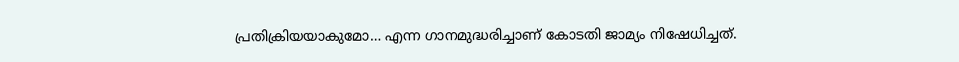പ്രതിക്രിയയാകുമോ… എന്ന ഗാനമുദ്ധരിച്ചാണ് കോടതി ജാമ്യം നിഷേധിച്ചത്.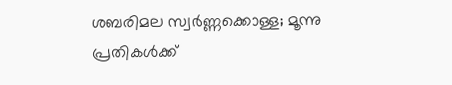ശബരിമല സ്വര്‍ണ്ണക്കൊള്ള; മൂന്നു പ്രതികള്‍ക്ക്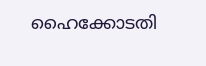ഹൈക്കോടതി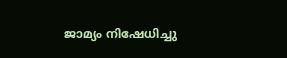ജാമ്യം നിഷേധിച്ചു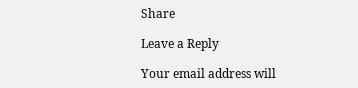Share

Leave a Reply

Your email address will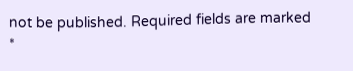not be published. Required fields are marked *